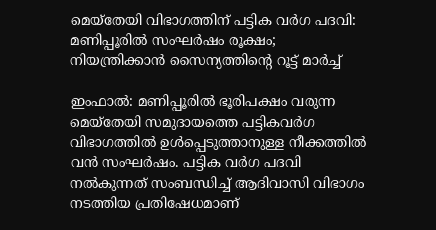മെയ്തേയി വിഭാഗത്തിന് പട്ടിക വർഗ പദവി: മണിപ്പൂരിൽ സംഘർഷം രൂക്ഷം; നിയന്ത്രിക്കാൻ സൈന്യത്തിന്റെ റൂട്ട് മാർച്ച്

ഇംഫാൽ: മണിപ്പൂരിൽ ഭൂരിപക്ഷം വരുന്ന മെയ്തേയി സമുദായത്തെ പട്ടികവർഗ വിഭാഗത്തിൽ ഉൾപ്പെടുത്താനുള്ള നീക്കത്തിൽ വൻ സംഘർഷം. പട്ടിക വർഗ പദവി നൽകുന്നത് സംബന്ധിച്ച് ആദിവാസി വിഭാഗം നടത്തിയ പ്രതിഷേധമാണ്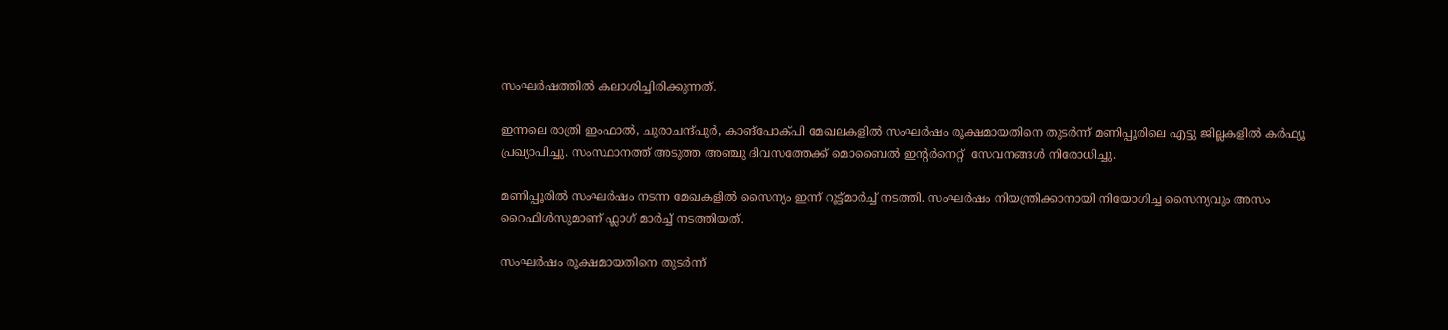സംഘർഷത്തിൽ കലാശിച്ചിരിക്കുന്നത്.

ഇന്നലെ രാത്രി ഇംഫാൽ, ചുരാചന്ദ്പുർ, കാങ്പോക്പി മേഖലകളിൽ സംഘർഷം രൂക്ഷമായതിനെ തുടർന്ന് മണിപ്പൂരിലെ എട്ടു ജില്ലകളിൽ കർഫ്യൂ പ്രഖ്യാപിച്ചു. സംസ്ഥാനത്ത് അടുത്ത അഞ്ചു ദിവസത്തേക്ക് മൊബൈൽ ഇന്റർനെറ്റ്  സേവനങ്ങൾ നിരോധിച്ചു.

മണിപ്പൂരിൽ സംഘർഷം നടന്ന മേഖകളിൽ സൈന്യം ഇന്ന് റൂട്ട്മാർച്ച് നടത്തി. സംഘർഷം നിയന്ത്രിക്കാനായി നിയോഗിച്ച സൈന്യവും അസം റൈഫിൾസുമാണ് ഫ്ലാഗ് മാർച്ച് നടത്തിയത്.

സംഘർഷം രൂക്ഷമായതിനെ തുടർന്ന്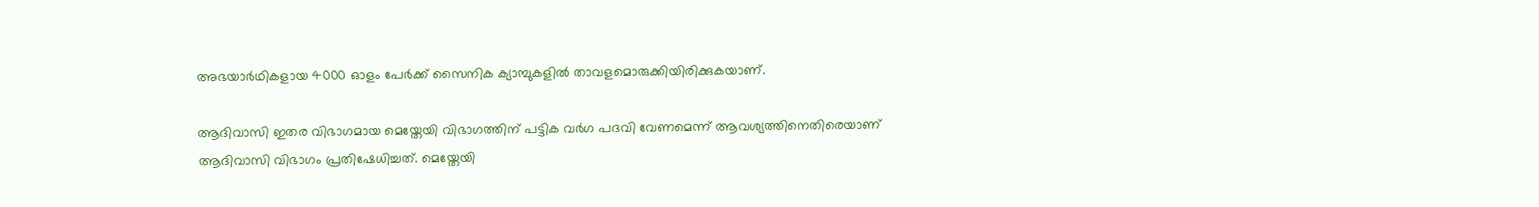അഭയാർഥികളായ 4000 ഓളം പേർക്ക് സൈനിക ക്യാമ്പുകളിൽ താവളമൊരുക്കിയിരിക്കുകയാണ്.

ആദിവാസി ഇതര വിഭാഗമായ മെയ്തേയി വിഭാഗത്തിന് പട്ടിക വർഗ പദവി വേണമെന്ന് ആവശ്യത്തിനെതിരെയാണ് ആദിവാസി വിഭാഗം പ്രതിഷേധിച്ചത്. മെയ്തേയി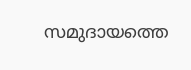സമുദായത്തെ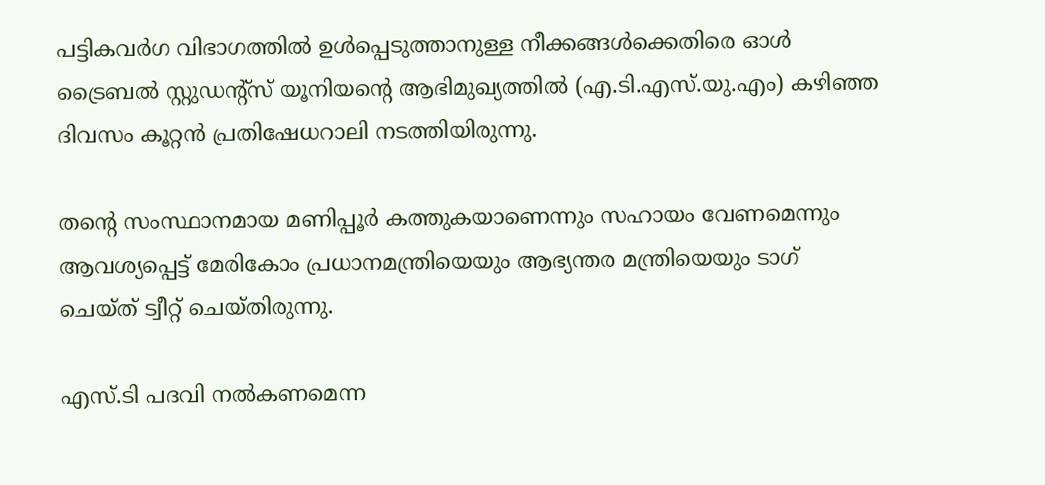പട്ടികവർഗ വിഭാഗത്തിൽ ഉൾപ്പെടുത്താനുള്ള നീക്കങ്ങൾക്കെതിരെ ഓൾ ട്രൈബൽ സ്റ്റുഡന്റ്സ് യൂനിയന്റെ ആഭിമുഖ്യത്തിൽ (എ.ടി.എസ്‌.യു.എം) കഴിഞ്ഞ ദിവസം കൂറ്റൻ പ്രതിഷേധറാലി നടത്തിയിരുന്നു.

തന്റെ സംസ്ഥാനമായ മണിപ്പൂർ കത്തുകയാണെന്നും സഹായം വേണമെന്നും ആവശ്യപ്പെട്ട് മേരികോം പ്രധാനമന്ത്രിയെയും ആഭ്യന്തര മന്ത്രിയെയും ടാഗ് ചെയ്ത് ട്വീറ്റ് ചെയ്തിരുന്നു.

എസ്.ടി പദവി നൽകണമെന്ന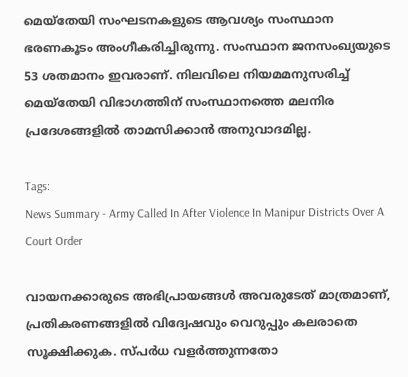മെയ്തേയി സംഘടനകളുടെ ആവശ്യം സംസ്ഥാന ഭരണകൂടം അംഗീകരിച്ചിരുന്നു. സംസ്ഥാന ജനസംഖ്യയുടെ 53 ശതമാനം ഇവരാണ്. നിലവിലെ നിയമമനുസരിച്ച് മെയ്തേയി വിഭാഗത്തിന് സംസ്ഥാനത്തെ മലനിര പ്രദേശങ്ങളിൽ താമസിക്കാൻ അനുവാദമില്ല.

Tags:
News Summary - Army Called In After Violence In Manipur Districts Over A Court Order

വായനക്കാരുടെ അഭിപ്രായങ്ങള്‍ അവരുടേത് മാത്രമാണ്, പ്രതികരണങ്ങളിൽ വിദ്വേഷവും വെറുപ്പും കലരാതെ സൂക്ഷിക്കുക. സ്പർധ വളർത്തുന്നതോ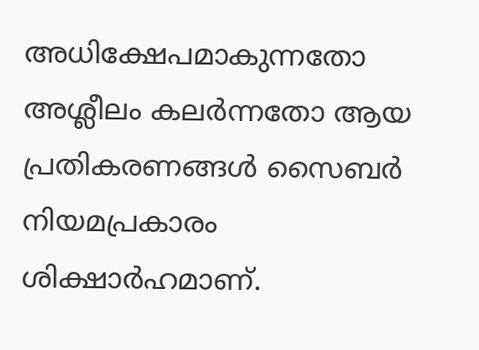അധിക്ഷേപമാകുന്നതോ അശ്ലീലം കലർന്നതോ ആയ പ്രതികരണങ്ങൾ സൈബർ നിയമപ്രകാരം ശിക്ഷാർഹമാണ്.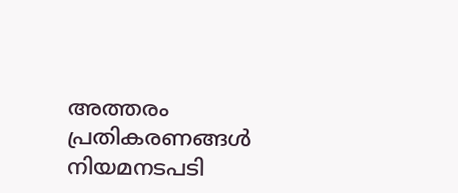അത്തരം പ്രതികരണങ്ങൾ നിയമനടപടി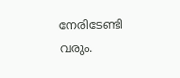നേരിടേണ്ടി വരും.